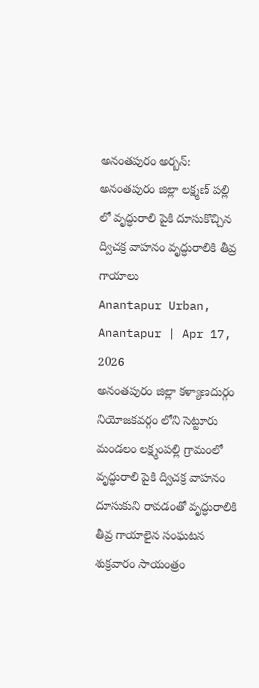అనంతపురం అర్బన్: అనంతపురం జిల్లా లక్ష్మణ్ పల్లి లో వృద్ధురాలి పైకి దూసుకొచ్చిన ద్విచక్ర వాహనం వృద్ధురాలికి తీవ్ర గాయాలు
Anantapur Urban, Anantapur | Apr 17, 2026
అనంతపురం జిల్లా కళ్యాణదుర్గం నియోజకవర్గం లోని సెట్టూరు మండలం లక్ష్మంపల్లి గ్రామంలో వృద్ధురాలి పైకి ద్విచక్ర వాహనం దూసుకుని రావడంతో వృద్ధురాలికి తీవ్ర గాయాలైన సంఘటన శుక్రవారం సాయంత్రం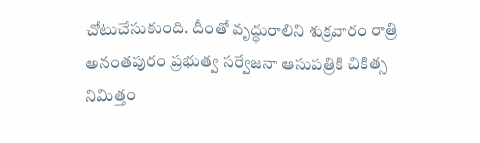చోటుచేసుకుంది. దీంతో వృద్ధురాలిని శుక్రవారం రాత్రి అనంతపురం ప్రభుత్వ సర్వేజనా ఆసుపత్రికి చికిత్స నిమిత్తం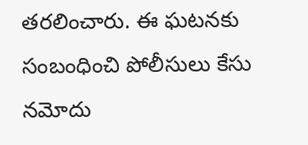తరలించారు. ఈ ఘటనకు సంబంధించి పోలీసులు కేసు నమోదు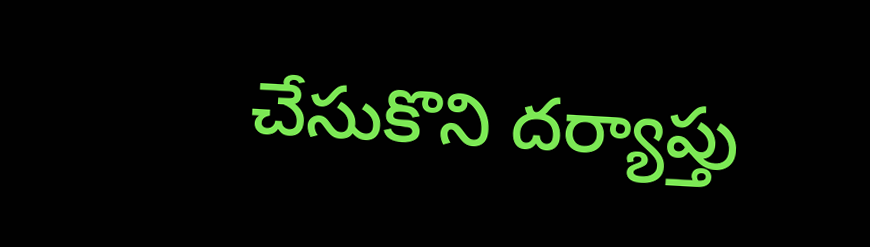చేసుకొని దర్యాప్తు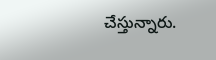చేస్తున్నారు.